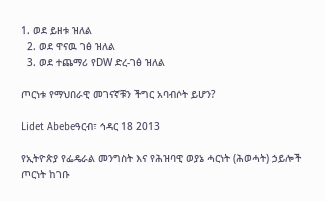1. ወደ ይዘቱ ዝለል
  2. ወደ ዋናዉ ገፅ ዝለል
  3. ወደ ተጨማሪ የDW ድረ-ገፅ ዝለል

ጦርነቱ የማህበራዊ መገናኛቹን ችግር አባብሶት ይሆን?

Lidet Abebeዓርብ፣ ኅዳር 18 2013

የኢትዮጵያ የፌዴራል መንግስት እና የሕዝባዊ ወያኔ ሓርነት (ሕወሓት) ኃይሎች ጦርነት ከገቡ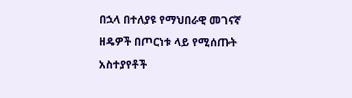በኋላ በተለያዩ የማህበራዊ መገናኛ ዘዴዎች በጦርነቱ ላይ የሚሰጡት አስተያየቶች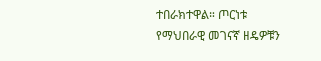ተበራክተዋል። ጦርነቱ የማህበራዊ መገናኛ ዘዴዎቹን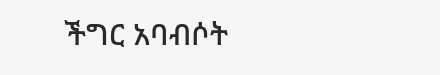ችግር አባብሶት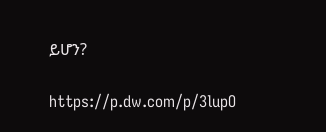ይሆን?

https://p.dw.com/p/3lupO